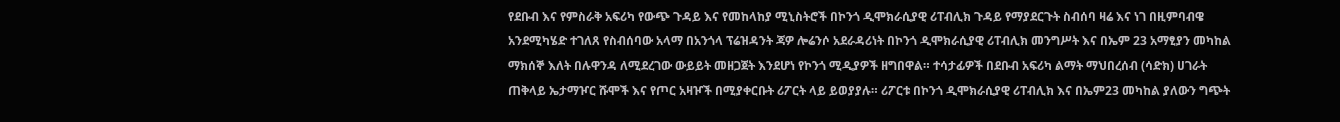የደቡብ እና የምስራቅ አፍሪካ የውጭ ጉዳይ እና የመከላከያ ሚኒስትሮች በኮንጎ ዲሞክራሲያዊ ሪፐብሊክ ጉዳይ የማያደርጉት ስብሰባ ዛሬ እና ነገ በዚምባብዌ አንደሚካሄድ ተገለጸ የስብሰባው አላማ በአንጎላ ፕሬዝዳንት ጃዎ ሎሬንሶ አደራዳሪነት በኮንጎ ዲሞክራሲያዊ ሪፐብሊክ መንግሥት እና በኤም 23 አማፂያን መካከል ማክሰኞ እለት በሉዋንዳ ለሚደረገው ውይይት መዘጋጀት እንደሆነ የኮንጎ ሚዲያዎች ዘግበዋል። ተሳታፊዎች በደቡብ አፍሪካ ልማት ማህበረሰብ (ሳድክ) ሀገራት ጠቅላይ ኤታማዦር ሹሞች እና የጦር አዛዦች በሚያቀርቡት ሪፖርት ላይ ይወያያሉ። ሪፖርቱ በኮንጎ ዲሞክራሲያዊ ሪፐብሊክ እና በኤም23 መካከል ያለውን ግጭት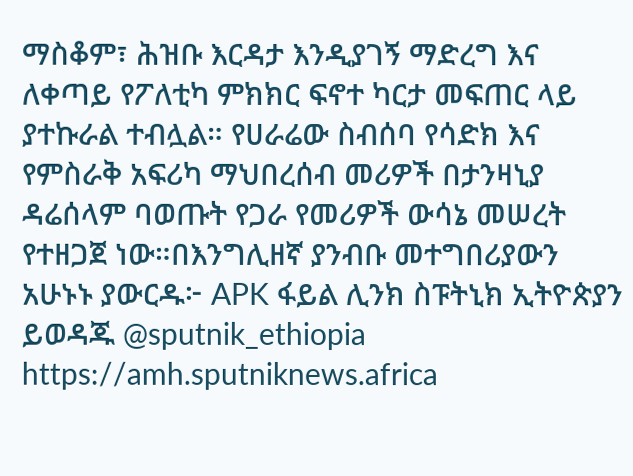ማስቆም፣ ሕዝቡ እርዳታ እንዲያገኝ ማድረግ እና ለቀጣይ የፖለቲካ ምክክር ፍኖተ ካርታ መፍጠር ላይ ያተኩራል ተብሏል። የሀራሬው ስብሰባ የሳድክ እና የምስራቅ አፍሪካ ማህበረሰብ መሪዎች በታንዛኒያ ዳሬሰላም ባወጡት የጋራ የመሪዎች ውሳኔ መሠረት የተዘጋጀ ነው።በእንግሊዘኛ ያንብቡ መተግበሪያውን አሁኑኑ ያውርዱ፦ APK ፋይል ሊንክ ስፑትኒክ ኢትዮጵያን ይወዳጁ @sputnik_ethiopia
https://amh.sputniknews.africa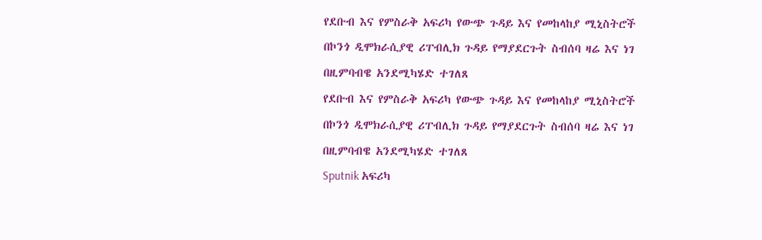የደቡብ እና የምስራቅ አፍሪካ የውጭ ጉዳይ እና የመከላከያ ሚኒስትሮች በኮንጎ ዲሞክራሲያዊ ሪፐብሊክ ጉዳይ የማያደርጉት ስብሰባ ዛሬ እና ነገ በዚምባብዌ አንደሚካሄድ ተገለጸ
የደቡብ እና የምስራቅ አፍሪካ የውጭ ጉዳይ እና የመከላከያ ሚኒስትሮች በኮንጎ ዲሞክራሲያዊ ሪፐብሊክ ጉዳይ የማያደርጉት ስብሰባ ዛሬ እና ነገ በዚምባብዌ አንደሚካሄድ ተገለጸ
Sputnik አፍሪካ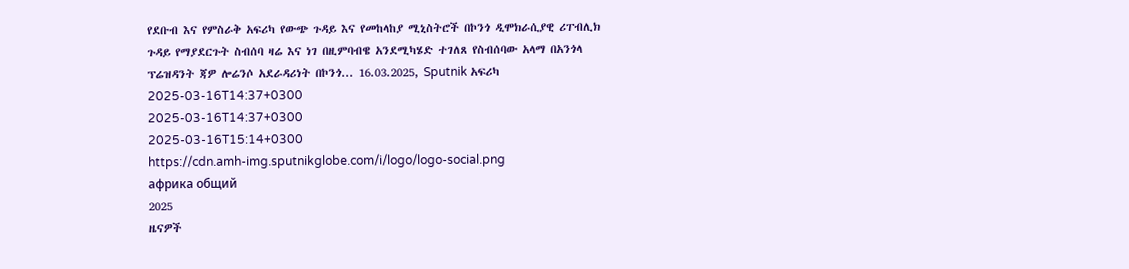የደቡብ እና የምስራቅ አፍሪካ የውጭ ጉዳይ እና የመከላከያ ሚኒስትሮች በኮንጎ ዲሞክራሲያዊ ሪፐብሊክ ጉዳይ የማያደርጉት ስብሰባ ዛሬ እና ነገ በዚምባብዌ አንደሚካሄድ ተገለጸ የስብሰባው አላማ በአንጎላ ፕሬዝዳንት ጃዎ ሎሬንሶ አደራዳሪነት በኮንጎ... 16.03.2025, Sputnik አፍሪካ
2025-03-16T14:37+0300
2025-03-16T14:37+0300
2025-03-16T15:14+0300
https://cdn.amh-img.sputnikglobe.com/i/logo/logo-social.png
африка общий
2025
ዜናዎች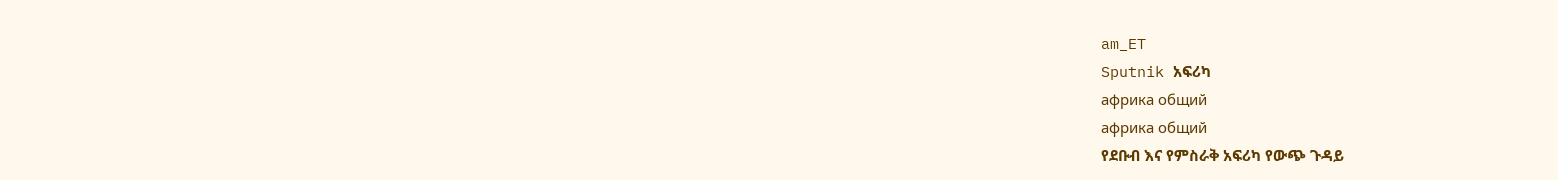am_ET
Sputnik አፍሪካ
африка общий
африка общий
የደቡብ እና የምስራቅ አፍሪካ የውጭ ጉዳይ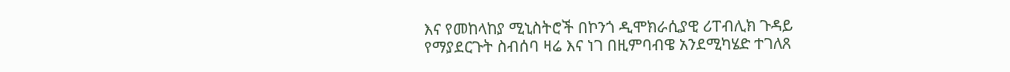እና የመከላከያ ሚኒስትሮች በኮንጎ ዲሞክራሲያዊ ሪፐብሊክ ጉዳይ የማያደርጉት ስብሰባ ዛሬ እና ነገ በዚምባብዌ አንደሚካሄድ ተገለጸ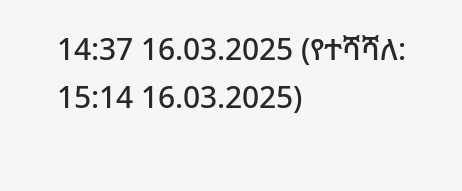14:37 16.03.2025 (የተሻሻለ: 15:14 16.03.2025)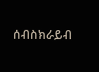ሰብስክራይብ